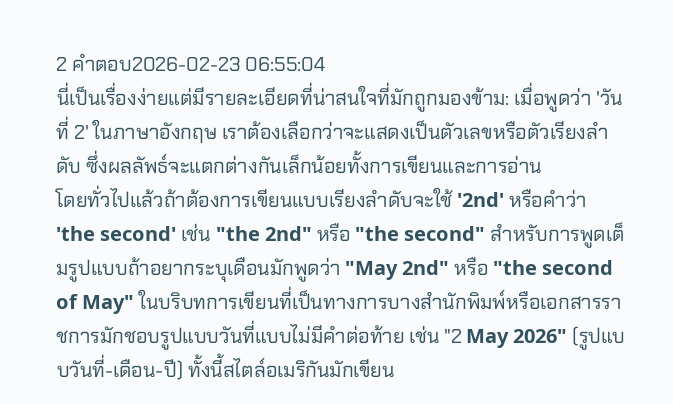2 คำตอบ2026-02-23 06:55:04
นี่เป็นเรื่องง่ายแต่มีรายละเอียดที่น่าสนใจที่มักถูกมองข้าม: เมื่อพูดว่า 'วันที่ 2' ในภาษาอังกฤษ เราต้องเลือกว่าจะแสดงเป็นตัวเลขหรือตัวเรียงลำดับ ซึ่งผลลัพธ์จะแตกต่างกันเล็กน้อยทั้งการเขียนและการอ่าน
โดยทั่วไปแล้วถ้าต้องการเขียนแบบเรียงลำดับจะใช้ '2nd' หรือคำว่า 'the second' เช่น "the 2nd" หรือ "the second" สำหรับการพูดเต็มรูปแบบถ้าอยากระบุเดือนมักพูดว่า "May 2nd" หรือ "the second of May" ในบริบทการเขียนที่เป็นทางการบางสำนักพิมพ์หรือเอกสารราชการมักชอบรูปแบบวันที่แบบไม่มีคำต่อท้าย เช่น "2 May 2026" (รูปแบบวันที่-เดือน-ปี) ทั้งนี้สไตล์อเมริกันมักเขียน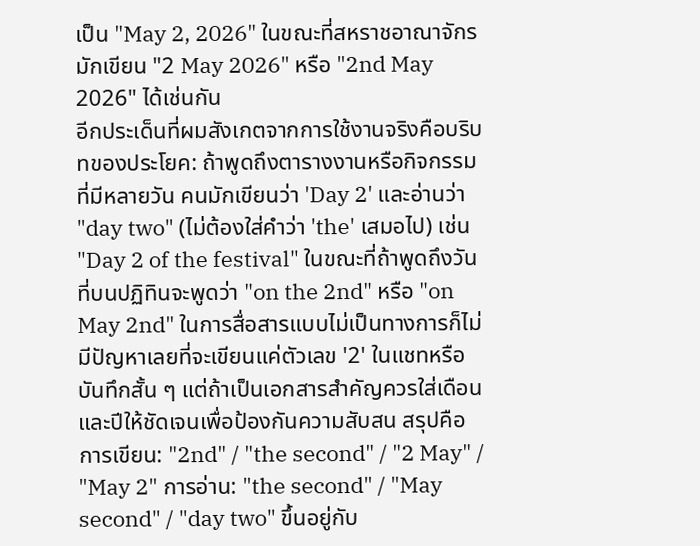เป็น "May 2, 2026" ในขณะที่สหราชอาณาจักรมักเขียน "2 May 2026" หรือ "2nd May 2026" ได้เช่นกัน
อีกประเด็นที่ผมสังเกตจากการใช้งานจริงคือบริบทของประโยค: ถ้าพูดถึงตารางงานหรือกิจกรรมที่มีหลายวัน คนมักเขียนว่า 'Day 2' และอ่านว่า "day two" (ไม่ต้องใส่คำว่า 'the' เสมอไป) เช่น "Day 2 of the festival" ในขณะที่ถ้าพูดถึงวันที่บนปฏิทินจะพูดว่า "on the 2nd" หรือ "on May 2nd" ในการสื่อสารแบบไม่เป็นทางการก็ไม่มีปัญหาเลยที่จะเขียนแค่ตัวเลข '2' ในแชทหรือบันทึกสั้น ๆ แต่ถ้าเป็นเอกสารสำคัญควรใส่เดือนและปีให้ชัดเจนเพื่อป้องกันความสับสน สรุปคือ การเขียน: "2nd" / "the second" / "2 May" / "May 2" การอ่าน: "the second" / "May second" / "day two" ขึ้นอยู่กับ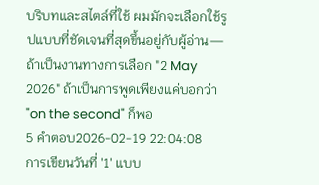บริบทและสไตล์ที่ใช้ ผมมักจะเลือกใช้รูปแบบที่ชัดเจนที่สุดขึ้นอยู่กับผู้อ่าน—ถ้าเป็นงานทางการเลือก "2 May 2026" ถ้าเป็นการพูดเพียงแค่บอกว่า "on the second" ก็พอ
5 คำตอบ2026-02-19 22:04:08
การเขียนวันที่ '1' แบบ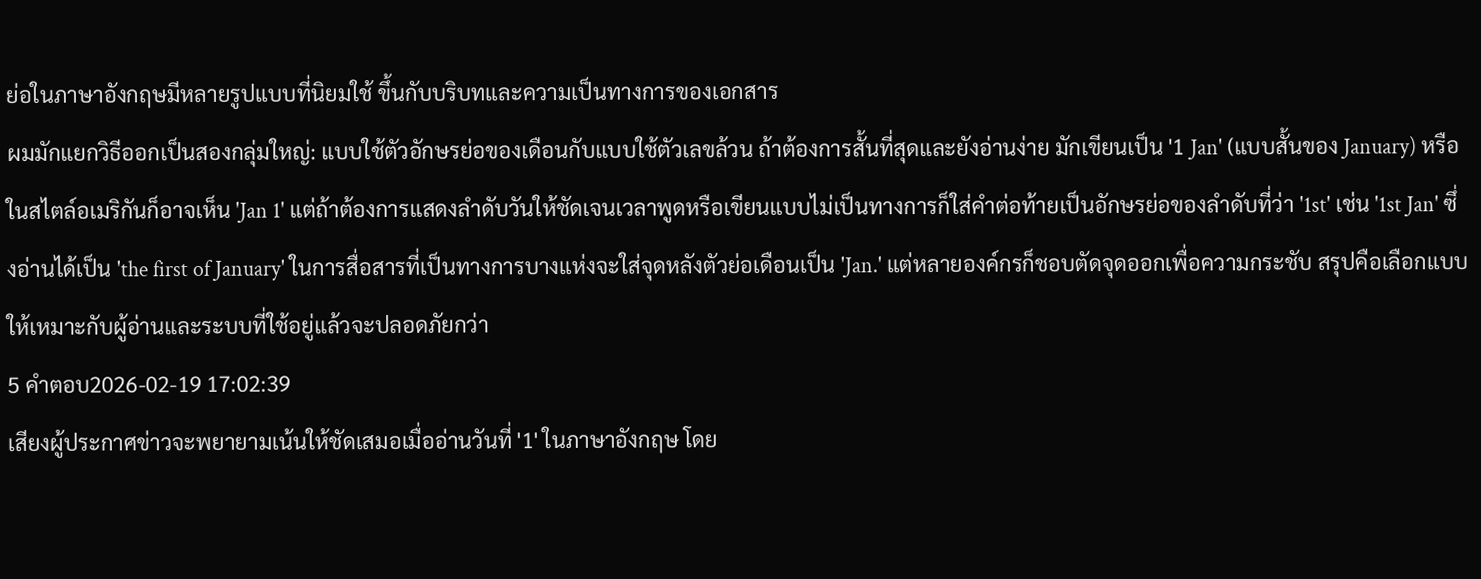ย่อในภาษาอังกฤษมีหลายรูปแบบที่นิยมใช้ ขึ้นกับบริบทและความเป็นทางการของเอกสาร
ผมมักแยกวิธีออกเป็นสองกลุ่มใหญ่: แบบใช้ตัวอักษรย่อของเดือนกับแบบใช้ตัวเลขล้วน ถ้าต้องการสั้นที่สุดและยังอ่านง่าย มักเขียนเป็น '1 Jan' (แบบสั้นของ January) หรือในสไตล์อเมริกันก็อาจเห็น 'Jan 1' แต่ถ้าต้องการแสดงลำดับวันให้ชัดเจนเวลาพูดหรือเขียนแบบไม่เป็นทางการก็ใส่คำต่อท้ายเป็นอักษรย่อของลำดับที่ว่า '1st' เช่น '1st Jan' ซึ่งอ่านได้เป็น 'the first of January' ในการสื่อสารที่เป็นทางการบางแห่งจะใส่จุดหลังตัวย่อเดือนเป็น 'Jan.' แต่หลายองค์กรก็ชอบตัดจุดออกเพื่อความกระชับ สรุปคือเลือกแบบให้เหมาะกับผู้อ่านและระบบที่ใช้อยู่แล้วจะปลอดภัยกว่า
5 คำตอบ2026-02-19 17:02:39
เสียงผู้ประกาศข่าวจะพยายามเน้นให้ชัดเสมอเมื่ออ่านวันที่ '1' ในภาษาอังกฤษ โดย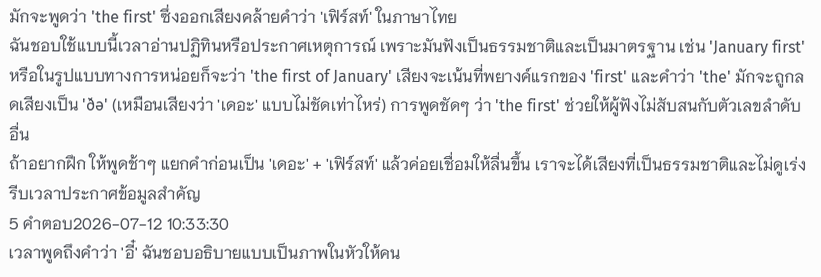มักจะพูดว่า 'the first' ซึ่งออกเสียงคล้ายคำว่า 'เฟิร์สท์' ในภาษาไทย
ฉันชอบใช้แบบนี้เวลาอ่านปฏิทินหรือประกาศเหตุการณ์ เพราะมันฟังเป็นธรรมชาติและเป็นมาตรฐาน เช่น 'January first' หรือในรูปแบบทางการหน่อยก็จะว่า 'the first of January' เสียงจะเน้นที่พยางค์แรกของ 'first' และคำว่า 'the' มักจะถูกลดเสียงเป็น 'ðə' (เหมือนเสียงว่า 'เดอะ' แบบไม่ชัดเท่าไหร่) การพูดชัดๆ ว่า 'the first' ช่วยให้ผู้ฟังไม่สับสนกับตัวเลขลำดับอื่น
ถ้าอยากฝึก ให้พูดช้าๆ แยกคำก่อนเป็น 'เดอะ' + 'เฟิร์สท์' แล้วค่อยเชื่อมให้ลื่นขึ้น เราจะได้เสียงที่เป็นธรรมชาติและไม่ดูเร่งรีบเวลาประกาศข้อมูลสำคัญ
5 คำตอบ2026-07-12 10:33:30
เวลาพูดถึงคำว่า 'อี๋' ฉันชอบอธิบายแบบเป็นภาพในหัวให้คน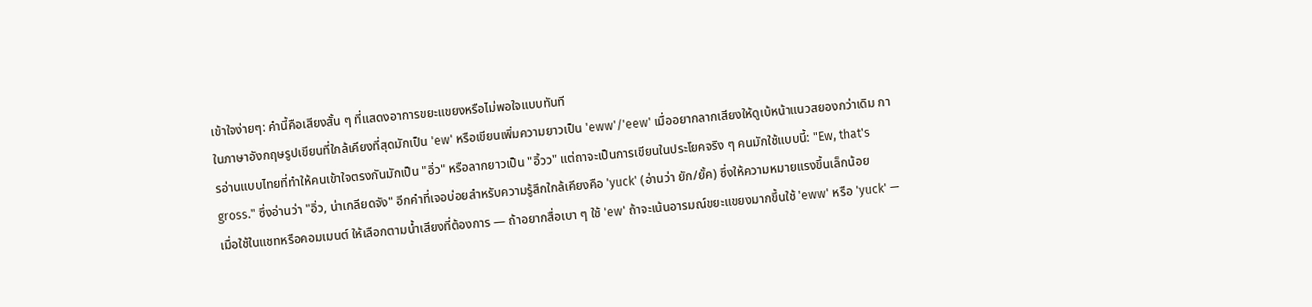เข้าใจง่ายๆ: คำนี้คือเสียงสั้น ๆ ที่แสดงอาการขยะแขยงหรือไม่พอใจแบบทันที
ในภาษาอังกฤษรูปเขียนที่ใกล้เคียงที่สุดมักเป็น 'ew' หรือเขียนเพิ่มความยาวเป็น 'eww'/'eew' เมื่ออยากลากเสียงให้ดูเบ้หน้าแนวสยองกว่าเดิม การอ่านแบบไทยที่ทำให้คนเข้าใจตรงกันมักเป็น "อิ่ว" หรือลากยาวเป็น "อิ้วว" แต่ถาจะเป็นการเขียนในประโยคจริง ๆ คนมักใช้แบบนี้: "Ew, that's gross." ซึ่งอ่านว่า "อิ่ว, น่าเกลียดจัง" อีกคำที่เจอบ่อยสำหรับความรู้สึกใกล้เคียงคือ 'yuck' (อ่านว่า ยัก/ยั้ค) ซึ่งให้ความหมายแรงขึ้นเล็กน้อย
เมื่อใช้ในแชทหรือคอมเมนต์ ให้เลือกตามน้ำเสียงที่ต้องการ — ถ้าอยากสื่อเบา ๆ ใช้ 'ew' ถ้าจะเน้นอารมณ์ขยะแขยงมากขึ้นใช้ 'eww' หรือ 'yuck' —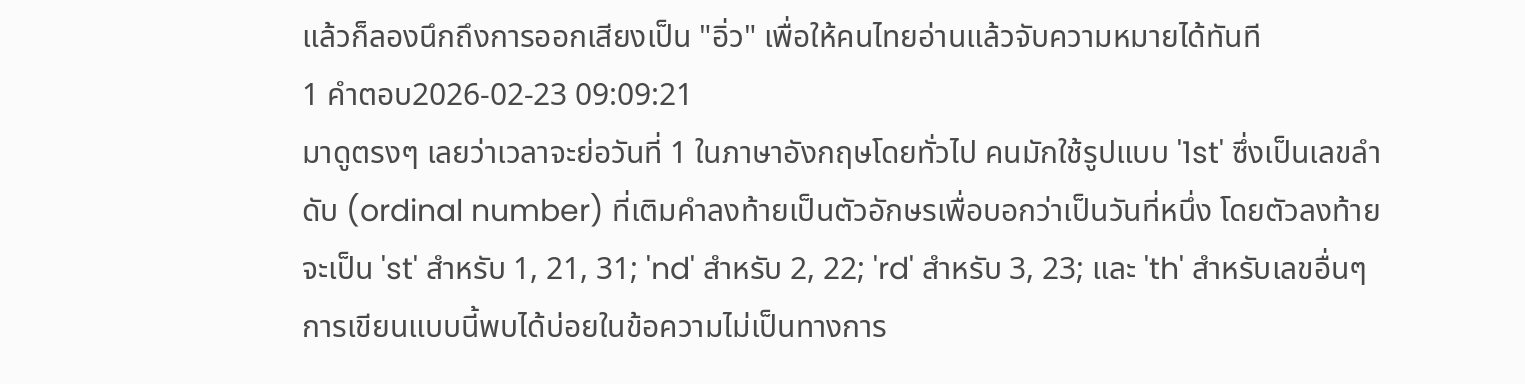แล้วก็ลองนึกถึงการออกเสียงเป็น "อิ่ว" เพื่อให้คนไทยอ่านแล้วจับความหมายได้ทันที
1 คำตอบ2026-02-23 09:09:21
มาดูตรงๆ เลยว่าเวลาจะย่อวันที่ 1 ในภาษาอังกฤษโดยทั่วไป คนมักใช้รูปแบบ '1st' ซึ่งเป็นเลขลำดับ (ordinal number) ที่เติมคำลงท้ายเป็นตัวอักษรเพื่อบอกว่าเป็นวันที่หนึ่ง โดยตัวลงท้ายจะเป็น 'st' สำหรับ 1, 21, 31; 'nd' สำหรับ 2, 22; 'rd' สำหรับ 3, 23; และ 'th' สำหรับเลขอื่นๆ การเขียนแบบนี้พบได้บ่อยในข้อความไม่เป็นทางการ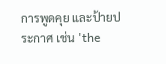การพูดคุย และป้ายประกาศ เช่น 'the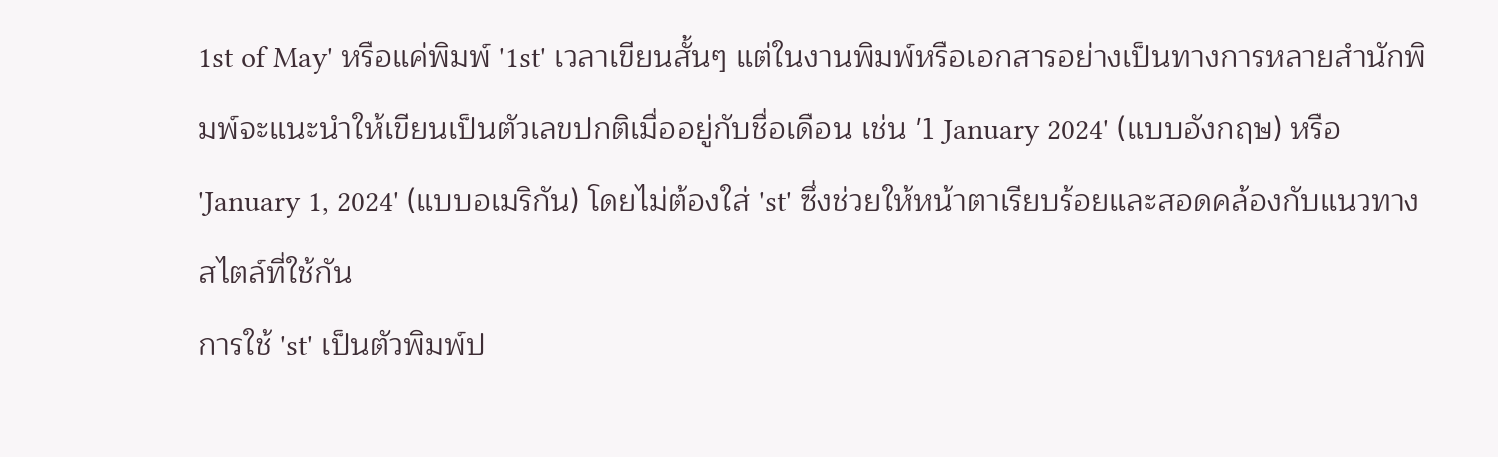1st of May' หรือแค่พิมพ์ '1st' เวลาเขียนสั้นๆ แต่ในงานพิมพ์หรือเอกสารอย่างเป็นทางการหลายสำนักพิมพ์จะแนะนำให้เขียนเป็นตัวเลขปกติเมื่ออยู่กับชื่อเดือน เช่น '1 January 2024' (แบบอังกฤษ) หรือ 'January 1, 2024' (แบบอเมริกัน) โดยไม่ต้องใส่ 'st' ซึ่งช่วยให้หน้าตาเรียบร้อยและสอดคล้องกับแนวทางสไตล์ที่ใช้กัน
การใช้ 'st' เป็นตัวพิมพ์ป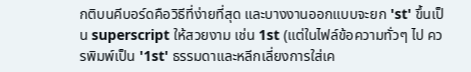กติบนคีบอร์ดคือวิธีที่ง่ายที่สุด และบางงานออกแบบจะยก 'st' ขึ้นเป็น superscript ให้สวยงาม เช่น 1st (แต่ในไฟล์ข้อความทั่วๆ ไป ควรพิมพ์เป็น '1st' ธรรมดาและหลีกเลี่ยงการใส่เค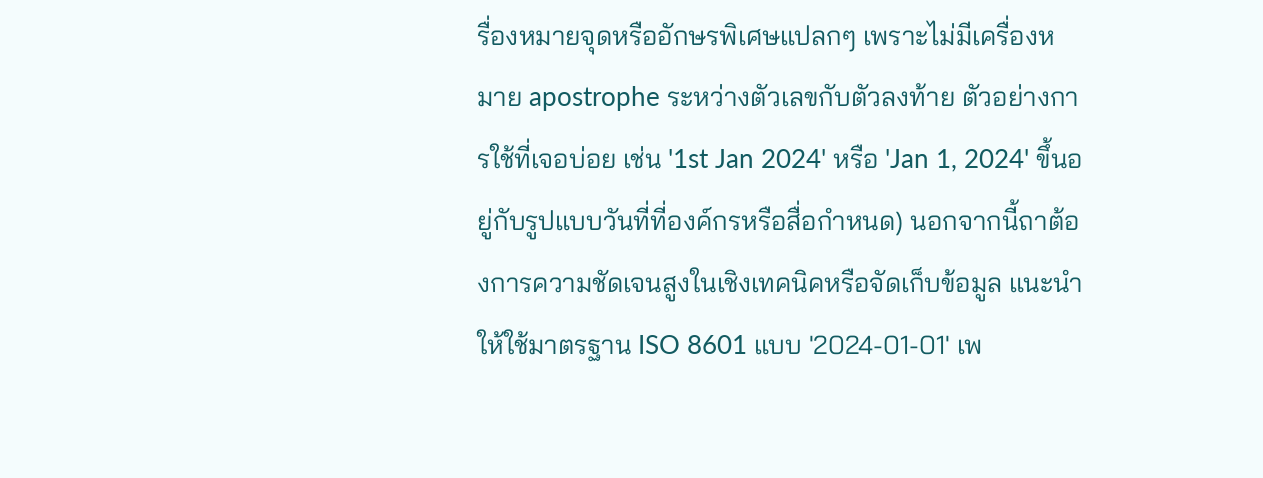รื่องหมายจุดหรืออักษรพิเศษแปลกๆ เพราะไม่มีเครื่องหมาย apostrophe ระหว่างตัวเลขกับตัวลงท้าย ตัวอย่างการใช้ที่เจอบ่อย เช่น '1st Jan 2024' หรือ 'Jan 1, 2024' ขึ้นอยู่กับรูปแบบวันที่ที่องค์กรหรือสื่อกำหนด) นอกจากนี้ถาต้องการความชัดเจนสูงในเชิงเทคนิคหรือจัดเก็บข้อมูล แนะนำให้ใช้มาตรฐาน ISO 8601 แบบ '2024-01-01' เพ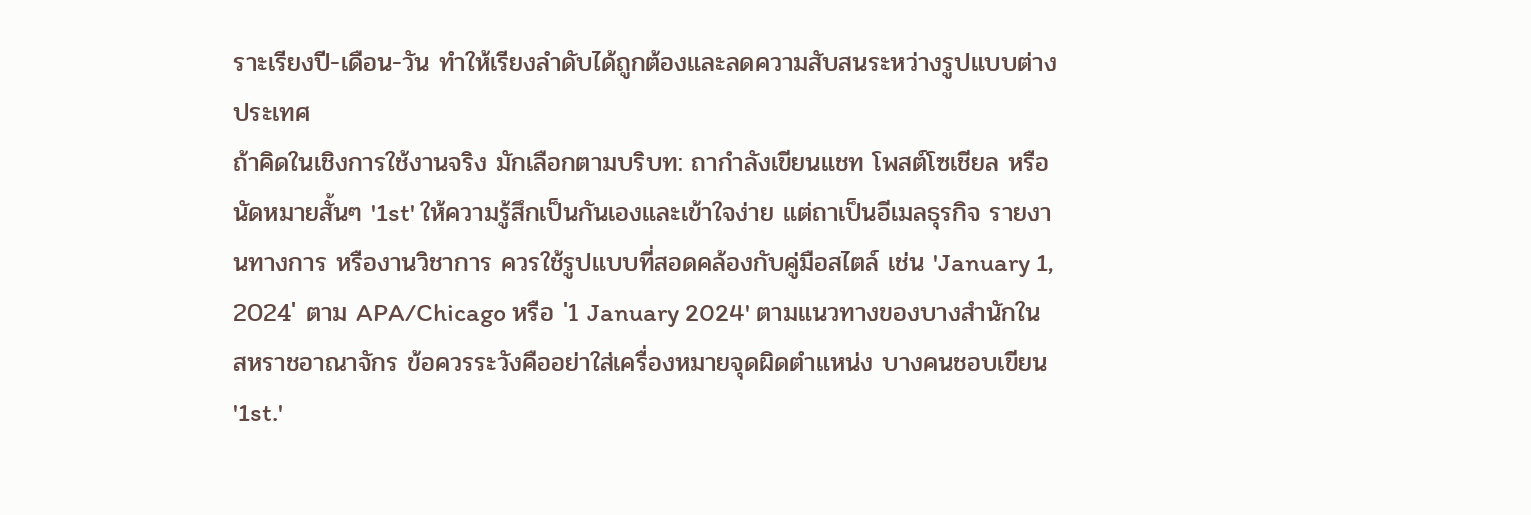ราะเรียงปี-เดือน-วัน ทำให้เรียงลำดับได้ถูกต้องและลดความสับสนระหว่างรูปแบบต่างประเทศ
ถ้าคิดในเชิงการใช้งานจริง มักเลือกตามบริบท: ถากำลังเขียนแชท โพสต์โซเชียล หรือนัดหมายสั้นๆ '1st' ให้ความรู้สึกเป็นกันเองและเข้าใจง่าย แต่ถาเป็นอีเมลธุรกิจ รายงานทางการ หรืองานวิชาการ ควรใช้รูปแบบที่สอดคล้องกับคู่มือสไตล์ เช่น 'January 1, 2024' ตาม APA/Chicago หรือ '1 January 2024' ตามแนวทางของบางสำนักในสหราชอาณาจักร ข้อควรระวังคืออย่าใส่เครื่องหมายจุดผิดตำแหน่ง บางคนชอบเขียน '1st.'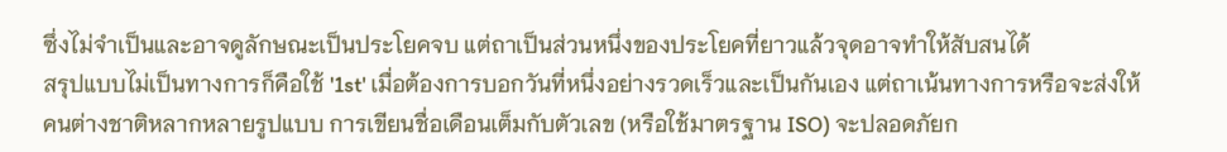ซึ่งไม่จำเป็นและอาจดูลักษณะเป็นประโยคจบ แต่ถาเป็นส่วนหนึ่งของประโยคที่ยาวแล้วจุดอาจทำให้สับสนได้
สรุปแบบไม่เป็นทางการก็คือใช้ '1st' เมื่อต้องการบอกวันที่หนึ่งอย่างรวดเร็วและเป็นกันเอง แต่ถาเน้นทางการหรือจะส่งให้คนต่างชาติหลากหลายรูปแบบ การเขียนชื่อเดือนเต็มกับตัวเลข (หรือใช้มาตรฐาน ISO) จะปลอดภัยก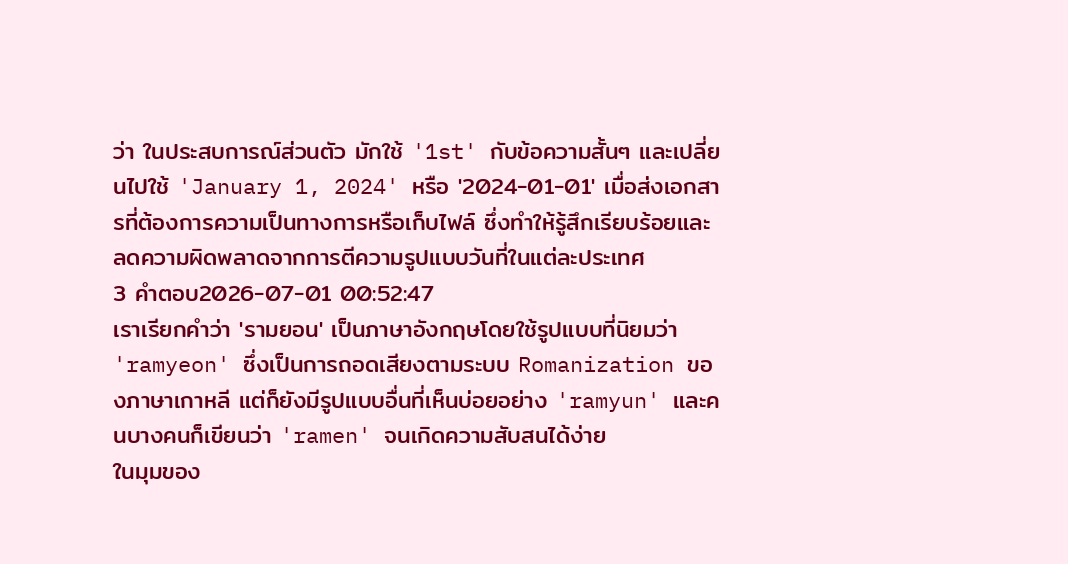ว่า ในประสบการณ์ส่วนตัว มักใช้ '1st' กับข้อความสั้นๆ และเปลี่ยนไปใช้ 'January 1, 2024' หรือ '2024-01-01' เมื่อส่งเอกสารที่ต้องการความเป็นทางการหรือเก็บไฟล์ ซึ่งทำให้รู้สึกเรียบร้อยและลดความผิดพลาดจากการตีความรูปแบบวันที่ในแต่ละประเทศ
3 คำตอบ2026-07-01 00:52:47
เราเรียกคำว่า 'รามยอน' เป็นภาษาอังกฤษโดยใช้รูปแบบที่นิยมว่า 'ramyeon' ซึ่งเป็นการถอดเสียงตามระบบ Romanization ของภาษาเกาหลี แต่ก็ยังมีรูปแบบอื่นที่เห็นบ่อยอย่าง 'ramyun' และคนบางคนก็เขียนว่า 'ramen' จนเกิดความสับสนได้ง่าย
ในมุมของ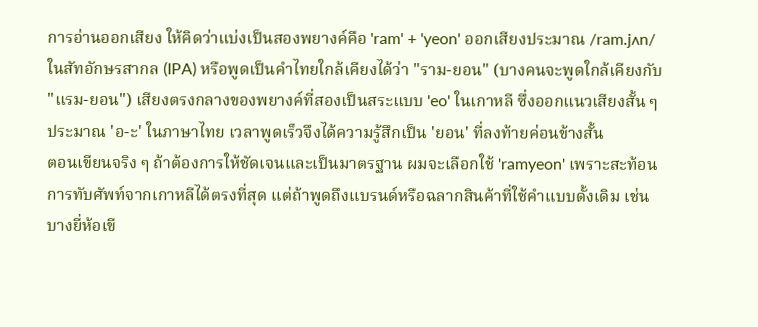การอ่านออกเสียง ให้คิดว่าแบ่งเป็นสองพยางค์คือ 'ram' + 'yeon' ออกเสียงประมาณ /ram.jʌn/ ในสัทอักษรสากล (IPA) หรือพูดเป็นคำไทยใกล้เคียงได้ว่า "ราม-ยอน" (บางคนจะพูดใกล้เคียงกับ "แรม-ยอน") เสียงตรงกลางของพยางค์ที่สองเป็นสระแบบ 'eo' ในเกาหลี ซึ่งออกแนวเสียงสั้น ๆ ประมาณ 'อ-ะ' ในภาษาไทย เวลาพูดเร็วจึงได้ความรู้สึกเป็น 'ยอน' ที่ลงท้ายค่อนข้างสั้น
ตอนเขียนจริง ๆ ถ้าต้องการให้ชัดเจนและเป็นมาตรฐาน ผมจะเลือกใช้ 'ramyeon' เพราะสะท้อนการทับศัพท์จากเกาหลีได้ตรงที่สุด แต่ถ้าพูดถึงแบรนด์หรือฉลากสินค้าที่ใช้คำแบบดั้งเดิม เช่นบางยี่ห้อเขี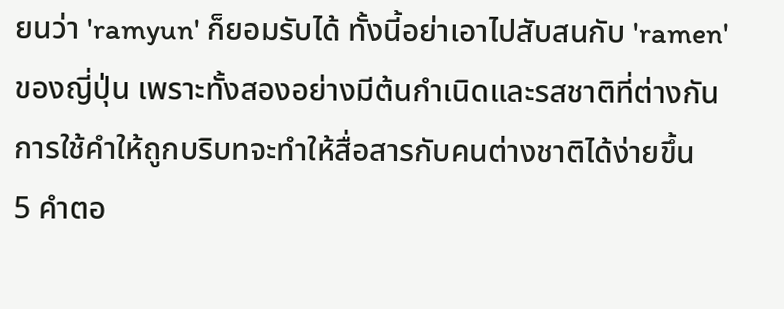ยนว่า 'ramyun' ก็ยอมรับได้ ทั้งนี้อย่าเอาไปสับสนกับ 'ramen' ของญี่ปุ่น เพราะทั้งสองอย่างมีต้นกำเนิดและรสชาติที่ต่างกัน การใช้คำให้ถูกบริบทจะทำให้สื่อสารกับคนต่างชาติได้ง่ายขึ้น
5 คำตอ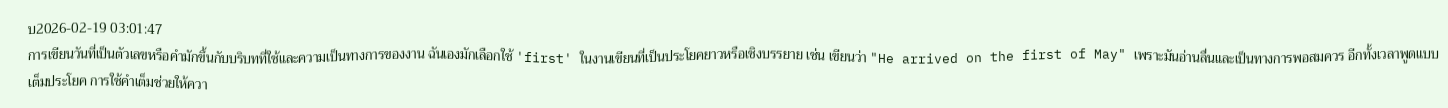บ2026-02-19 03:01:47
การเขียนวันที่เป็นตัวเลขหรือคำมักขึ้นกับบริบทที่ใช้และความเป็นทางการของงาน ฉันเองมักเลือกใช้ 'first' ในงานเขียนที่เป็นประโยคยาวหรือเชิงบรรยาย เช่น เขียนว่า "He arrived on the first of May" เพราะมันอ่านลื่นและเป็นทางการพอสมควร อีกทั้งเวลาพูดแบบเต็มประโยค การใช้คำเต็มช่วยให้ควา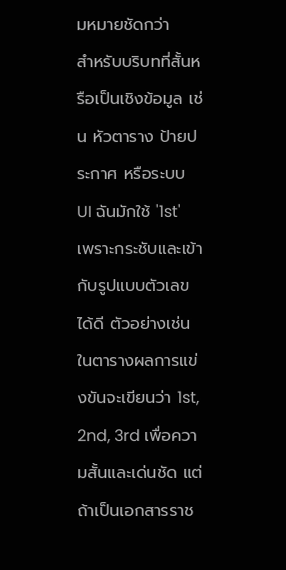มหมายชัดกว่า
สำหรับบริบทที่สั้นหรือเป็นเชิงข้อมูล เช่น หัวตาราง ป้ายประกาศ หรือระบบ UI ฉันมักใช้ '1st' เพราะกระชับและเข้ากับรูปแบบตัวเลขได้ดี ตัวอย่างเช่นในตารางผลการแข่งขันจะเขียนว่า 1st, 2nd, 3rd เพื่อความสั้นและเด่นชัด แต่ถ้าเป็นเอกสารราช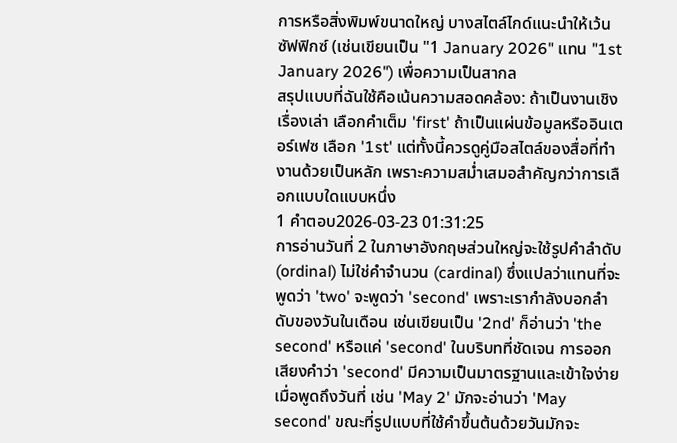การหรือสิ่งพิมพ์ขนาดใหญ่ บางสไตล์ไกด์แนะนำให้เว้นซัฟฟิกซ์ (เช่นเขียนเป็น "1 January 2026" แทน "1st January 2026") เพื่อความเป็นสากล
สรุปแบบที่ฉันใช้คือเน้นความสอดคล้อง: ถ้าเป็นงานเชิงเรื่องเล่า เลือกคำเต็ม 'first' ถ้าเป็นแผ่นข้อมูลหรืออินเตอร์เฟซ เลือก '1st' แต่ทั้งนี้ควรดูคู่มือสไตล์ของสื่อที่ทำงานด้วยเป็นหลัก เพราะความสม่ำเสมอสำคัญกว่าการเลือกแบบใดแบบหนึ่ง
1 คำตอบ2026-03-23 01:31:25
การอ่านวันที่ 2 ในภาษาอังกฤษส่วนใหญ่จะใช้รูปคำลำดับ (ordinal) ไม่ใช่คำจำนวน (cardinal) ซึ่งแปลว่าแทนที่จะพูดว่า 'two' จะพูดว่า 'second' เพราะเรากำลังบอกลำดับของวันในเดือน เช่นเขียนเป็น '2nd' ก็อ่านว่า 'the second' หรือแค่ 'second' ในบริบทที่ชัดเจน การออกเสียงคำว่า 'second' มีความเป็นมาตรฐานและเข้าใจง่ายเมื่อพูดถึงวันที่ เช่น 'May 2' มักจะอ่านว่า 'May second' ขณะที่รูปแบบที่ใช้คำขึ้นต้นด้วยวันมักจะ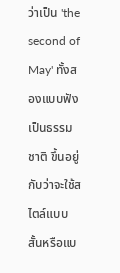ว่าเป็น 'the second of May' ทั้งสองแบบฟังเป็นธรรมชาติ ขึ้นอยู่กับว่าจะใช้สไตล์แบบสั้นหรือแบ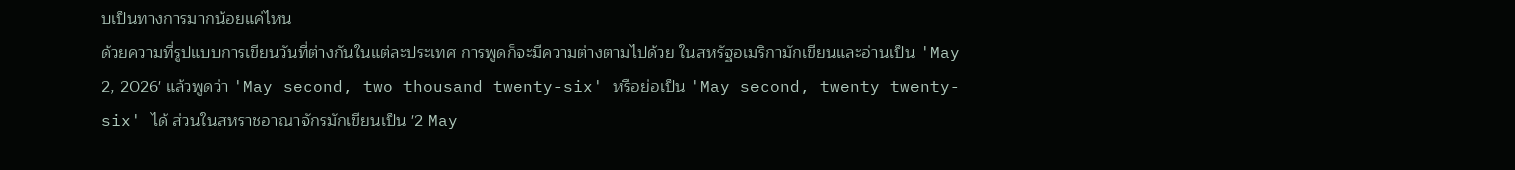บเป็นทางการมากน้อยแค่ไหน
ด้วยความที่รูปแบบการเขียนวันที่ต่างกันในแต่ละประเทศ การพูดก็จะมีความต่างตามไปด้วย ในสหรัฐอเมริกามักเขียนและอ่านเป็น 'May 2, 2026' แล้วพูดว่า 'May second, two thousand twenty-six' หรือย่อเป็น 'May second, twenty twenty-six' ได้ ส่วนในสหราชอาณาจักรมักเขียนเป็น '2 May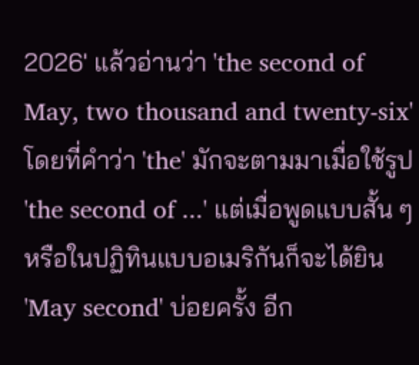2026' แล้วอ่านว่า 'the second of May, two thousand and twenty-six' โดยที่คำว่า 'the' มักจะตามมาเมื่อใช้รูป 'the second of ...' แต่เมื่อพูดแบบสั้น ๆ หรือในปฏิทินแบบอเมริกันก็จะได้ยิน 'May second' บ่อยครั้ง อีก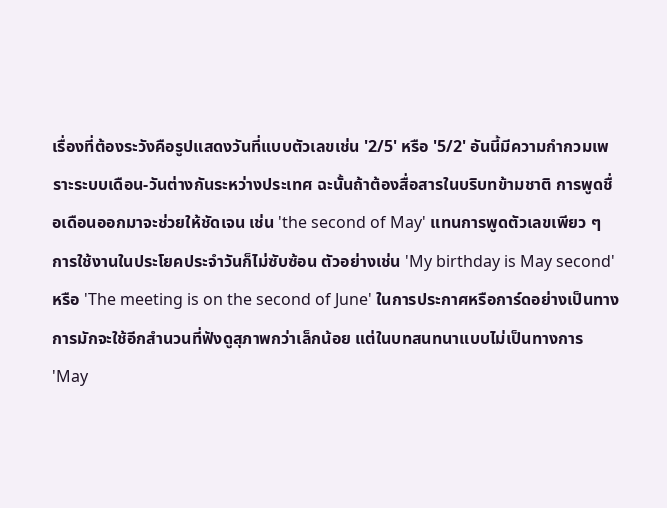เรื่องที่ต้องระวังคือรูปแสดงวันที่แบบตัวเลขเช่น '2/5' หรือ '5/2' อันนี้มีความกำกวมเพราะระบบเดือน-วันต่างกันระหว่างประเทศ ฉะนั้นถ้าต้องสื่อสารในบริบทข้ามชาติ การพูดชื่อเดือนออกมาจะช่วยให้ชัดเจน เช่น 'the second of May' แทนการพูดตัวเลขเพียว ๆ
การใช้งานในประโยคประจำวันก็ไม่ซับซ้อน ตัวอย่างเช่น 'My birthday is May second' หรือ 'The meeting is on the second of June' ในการประกาศหรือการ์ดอย่างเป็นทางการมักจะใช้อีกสำนวนที่ฟังดูสุภาพกว่าเล็กน้อย แต่ในบทสนทนาแบบไม่เป็นทางการ 'May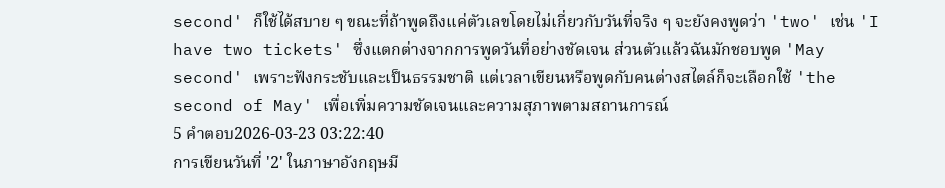second' ก็ใช้ได้สบาย ๆ ขณะที่ถ้าพูดถึงแค่ตัวเลขโดยไม่เกี่ยวกับวันที่จริง ๆ จะยังคงพูดว่า 'two' เช่น 'I have two tickets' ซึ่งแตกต่างจากการพูดวันที่อย่างชัดเจน ส่วนตัวแล้วฉันมักชอบพูด 'May second' เพราะฟังกระชับและเป็นธรรมชาติ แต่เวลาเขียนหรือพูดกับคนต่างสไตล์ก็จะเลือกใช้ 'the second of May' เพื่อเพิ่มความชัดเจนและความสุภาพตามสถานการณ์
5 คำตอบ2026-03-23 03:22:40
การเขียนวันที่ '2' ในภาษาอังกฤษมี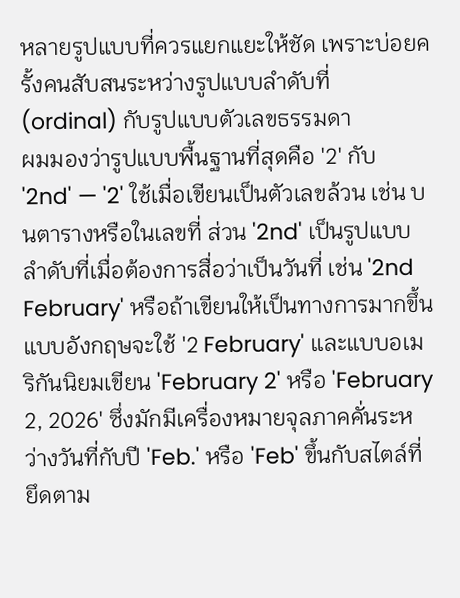หลายรูปแบบที่ควรแยกแยะให้ชัด เพราะบ่อยครั้งคนสับสนระหว่างรูปแบบลำดับที่ (ordinal) กับรูปแบบตัวเลขธรรมดา
ผมมองว่ารูปแบบพื้นฐานที่สุดคือ '2' กับ '2nd' — '2' ใช้เมื่อเขียนเป็นตัวเลขล้วน เช่น บนตารางหรือในเลขที่ ส่วน '2nd' เป็นรูปแบบลำดับที่เมื่อต้องการสื่อว่าเป็นวันที่ เช่น '2nd February' หรือถ้าเขียนให้เป็นทางการมากขึ้นแบบอังกฤษจะใช้ '2 February' และแบบอเมริกันนิยมเขียน 'February 2' หรือ 'February 2, 2026' ซึ่งมักมีเครื่องหมายจุลภาคคั่นระหว่างวันที่กับปี 'Feb.' หรือ 'Feb' ขึ้นกับสไตล์ที่ยึดตาม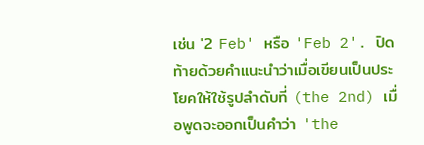เช่น '2 Feb' หรือ 'Feb 2'. ปิดท้ายด้วยคำแนะนำว่าเมื่อเขียนเป็นประโยคให้ใช้รูปลำดับที่ (the 2nd) เมื่อพูดจะออกเป็นคำว่า 'the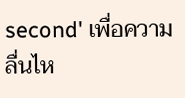second' เพื่อความลื่นไห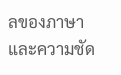ลของภาษาและความชัด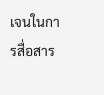เจนในการสื่อสาร